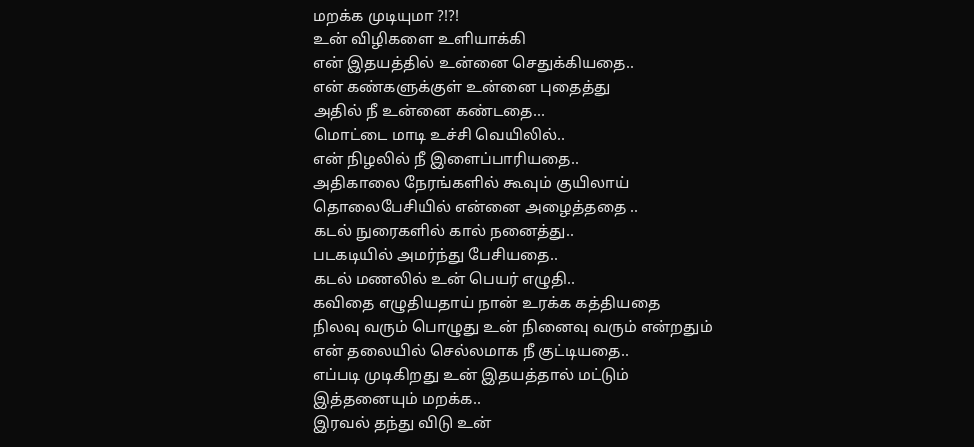மறக்க முடியுமா ?!?!
உன் விழிகளை உளியாக்கி
என் இதயத்தில் உன்னை செதுக்கியதை..
என் கண்களுக்குள் உன்னை புதைத்து
அதில் நீ உன்னை கண்டதை...
மொட்டை மாடி உச்சி வெயிலில்..
என் நிழலில் நீ இளைப்பாரியதை..
அதிகாலை நேரங்களில் கூவும் குயிலாய்
தொலைபேசியில் என்னை அழைத்ததை ..
கடல் நுரைகளில் கால் நனைத்து..
படகடியில் அமர்ந்து பேசியதை..
கடல் மணலில் உன் பெயர் எழுதி..
கவிதை எழுதியதாய் நான் உரக்க கத்தியதை
நிலவு வரும் பொழுது உன் நினைவு வரும் என்றதும்
என் தலையில் செல்லமாக நீ குட்டியதை..
எப்படி முடிகிறது உன் இதயத்தால் மட்டும்
இத்தனையும் மறக்க..
இரவல் தந்து விடு உன்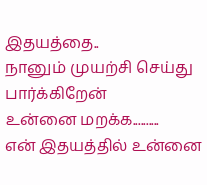இதயத்தை..
நானும் முயற்சி செய்து பார்க்கிறேன்
உன்னை மறக்க..........
என் இதயத்தில் உன்னை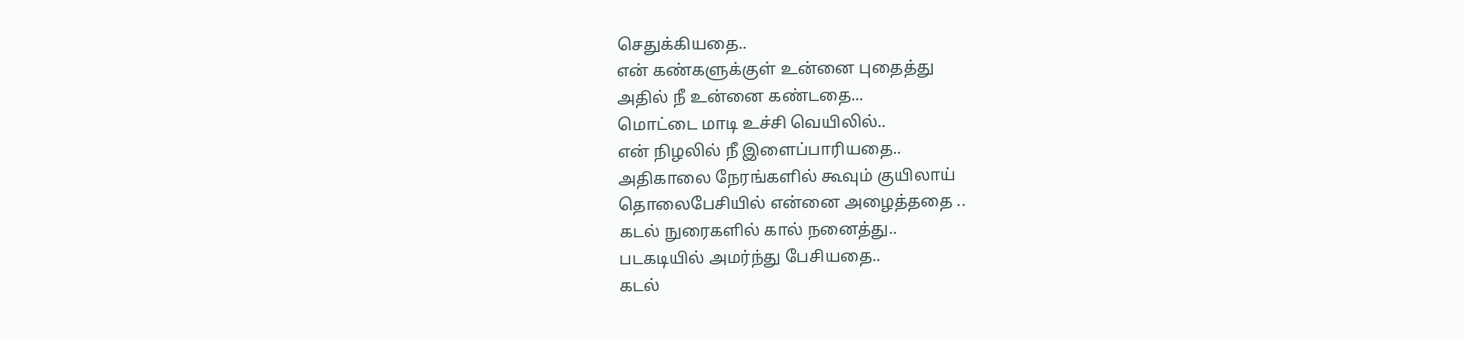செதுக்கியதை..
என் கண்களுக்குள் உன்னை புதைத்து
அதில் நீ உன்னை கண்டதை...
மொட்டை மாடி உச்சி வெயிலில்..
என் நிழலில் நீ இளைப்பாரியதை..
அதிகாலை நேரங்களில் கூவும் குயிலாய்
தொலைபேசியில் என்னை அழைத்ததை ..
கடல் நுரைகளில் கால் நனைத்து..
படகடியில் அமர்ந்து பேசியதை..
கடல்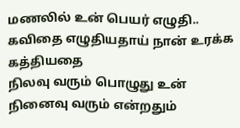மணலில் உன் பெயர் எழுதி..
கவிதை எழுதியதாய் நான் உரக்க கத்தியதை
நிலவு வரும் பொழுது உன் நினைவு வரும் என்றதும்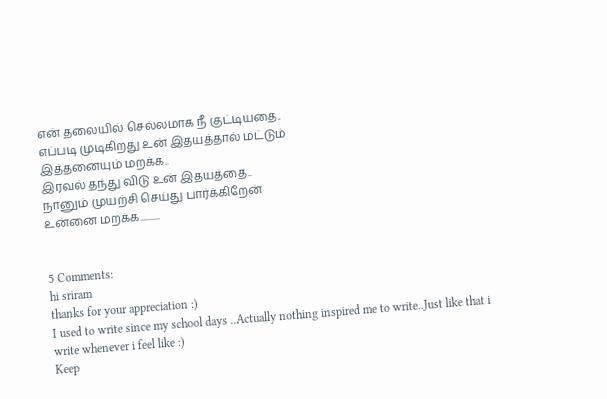என் தலையில் செல்லமாக நீ குட்டியதை..
எப்படி முடிகிறது உன் இதயத்தால் மட்டும்
இத்தனையும் மறக்க..
இரவல் தந்து விடு உன் இதயத்தை..
நானும் முயற்சி செய்து பார்க்கிறேன்
உன்னை மறக்க..........


5 Comments:
hi sriram
thanks for your appreciation :)
I used to write since my school days ..Actually nothing inspired me to write..Just like that i write whenever i feel like :)
Keep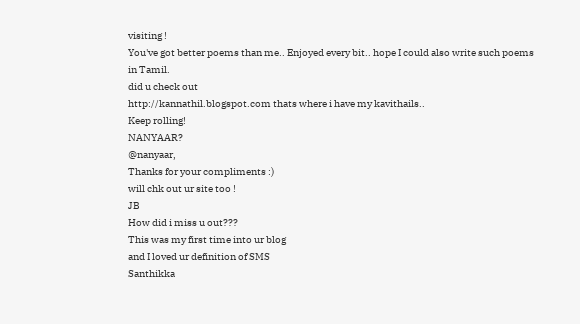visiting !
You've got better poems than me.. Enjoyed every bit.. hope I could also write such poems in Tamil.
did u check out
http://kannathil.blogspot.com thats where i have my kavithails..
Keep rolling!
NANYAAR?
@nanyaar,
Thanks for your compliments :)
will chk out ur site too !
JB
How did i miss u out???
This was my first time into ur blog
and I loved ur definition of SMS
Santhikka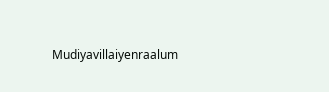Mudiyavillaiyenraalum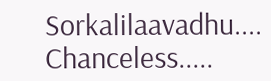Sorkalilaavadhu....
Chanceless.....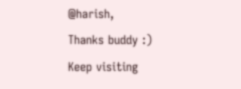@harish,
Thanks buddy :)
Keep visiting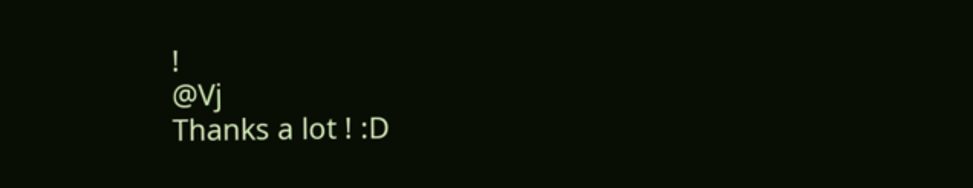!
@Vj
Thanks a lot ! :D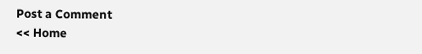Post a Comment
<< Home